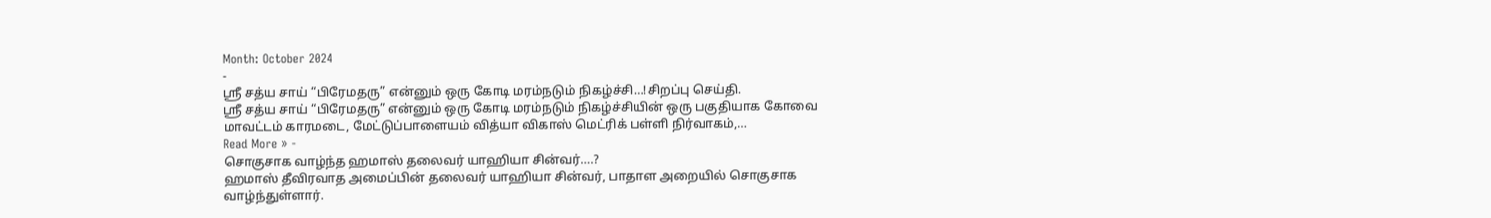Month: October 2024
-
ஶ்ரீ சத்ய சாய் “பிரேமதரு” என்னும் ஒரு கோடி மரம்நடும் நிகழ்ச்சி…!சிறப்பு செய்தி.
ஶ்ரீ சத்ய சாய் “பிரேமதரு” என்னும் ஒரு கோடி மரம்நடும் நிகழ்ச்சியின் ஒரு பகுதியாக கோவை மாவட்டம் காரமடை, மேட்டுப்பாளையம் வித்யா விகாஸ் மெட்ரிக் பள்ளி நிர்வாகம்,…
Read More » -
சொகுசாக வாழ்ந்த ஹமாஸ் தலைவர் யாஹியா சின்வர்….?
ஹமாஸ் தீவிரவாத அமைப்பின் தலைவர் யாஹியா சின்வர், பாதாள அறையில் சொகுசாக வாழ்ந்துள்ளார்.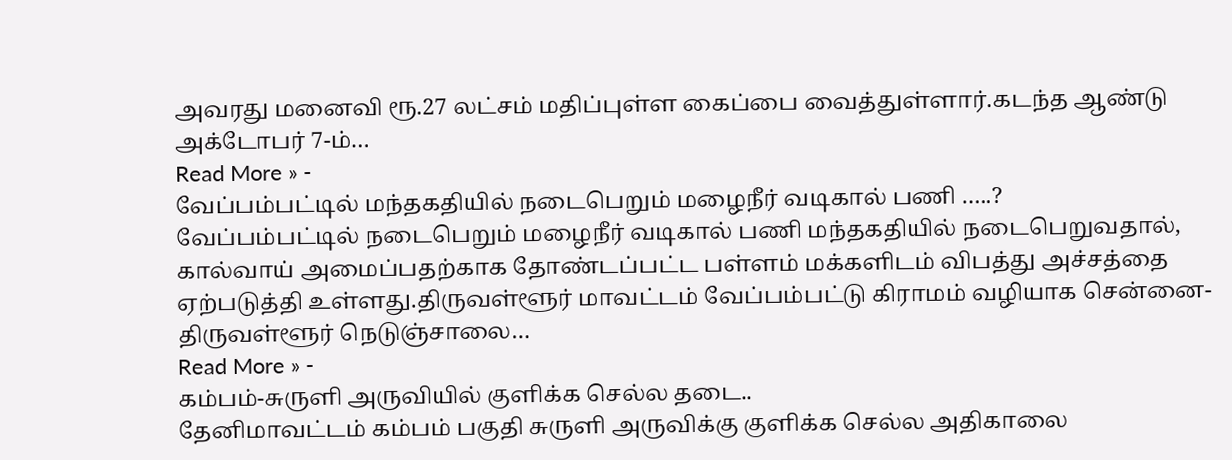அவரது மனைவி ரூ.27 லட்சம் மதிப்புள்ள கைப்பை வைத்துள்ளார்.கடந்த ஆண்டு அக்டோபர் 7-ம்…
Read More » -
வேப்பம்பட்டில் மந்தகதியில் நடைபெறும் மழைநீர் வடிகால் பணி …..?
வேப்பம்பட்டில் நடைபெறும் மழைநீர் வடிகால் பணி மந்தகதியில் நடைபெறுவதால், கால்வாய் அமைப்பதற்காக தோண்டப்பட்ட பள்ளம் மக்களிடம் விபத்து அச்சத்தை ஏற்படுத்தி உள்ளது.திருவள்ளூர் மாவட்டம் வேப்பம்பட்டு கிராமம் வழியாக சென்னை-திருவள்ளூர் நெடுஞ்சாலை…
Read More » -
கம்பம்-சுருளி அருவியில் குளிக்க செல்ல தடை..
தேனிமாவட்டம் கம்பம் பகுதி சுருளி அருவிக்கு குளிக்க செல்ல அதிகாலை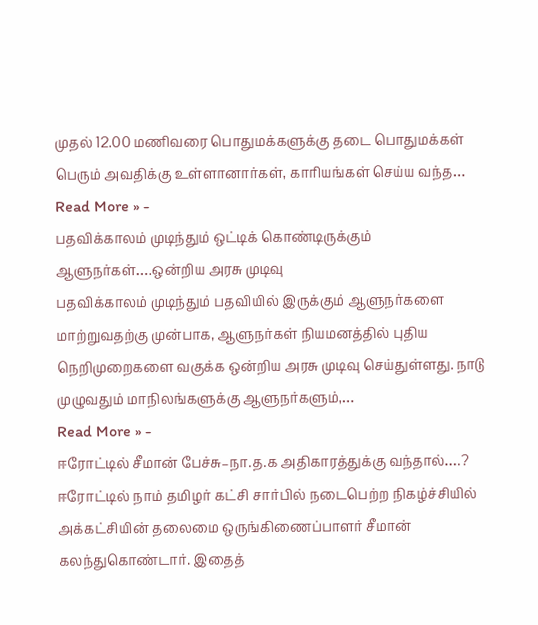முதல் 12.00 மணிவரை பொதுமக்களுக்கு தடை பொதுமக்கள் பெரும் அவதிக்கு உள்ளானார்கள், காரியங்கள் செய்ய வந்த…
Read More » -
பதவிக்காலம் முடிந்தும் ஒட்டிக் கொண்டிருக்கும் ஆளுநர்கள்….ஒன்றிய அரசு முடிவு
பதவிக்காலம் முடிந்தும் பதவியில் இருக்கும் ஆளுநர்களை மாற்றுவதற்கு முன்பாக, ஆளுநர்கள் நியமனத்தில் புதிய நெறிமுறைகளை வகுக்க ஒன்றிய அரசு முடிவு செய்துள்ளது. நாடு முழுவதும் மாநிலங்களுக்கு ஆளுநர்களும்,…
Read More » -
ஈரோட்டில் சீமான் பேச்சு–நா.த.க அதிகாரத்துக்கு வந்தால்….?
ஈரோட்டில் நாம் தமிழர் கட்சி சார்பில் நடைபெற்ற நிகழ்ச்சியில் அக்கட்சியின் தலைமை ஒருங்கிணைப்பாளர் சீமான் கலந்துகொண்டார். இதைத்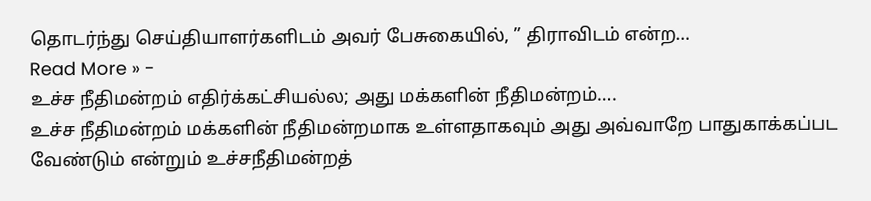தொடர்ந்து செய்தியாளர்களிடம் அவர் பேசுகையில், ” திராவிடம் என்ற…
Read More » -
உச்ச நீதிமன்றம் எதிர்க்கட்சியல்ல; அது மக்களின் நீதிமன்றம்….
உச்ச நீதிமன்றம் மக்களின் நீதிமன்றமாக உள்ளதாகவும் அது அவ்வாறே பாதுகாக்கப்பட வேண்டும் என்றும் உச்சநீதிமன்றத்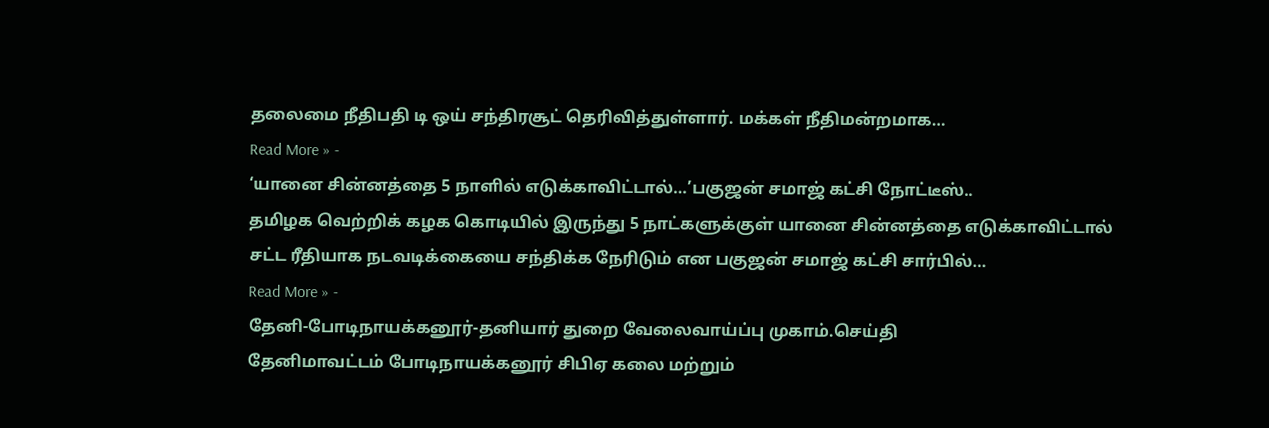தலைமை நீதிபதி டி ஒய் சந்திரசூட் தெரிவித்துள்ளார். மக்கள் நீதிமன்றமாக…
Read More » -
‘யானை சின்னத்தை 5 நாளில் எடுக்காவிட்டால்…’பகுஜன் சமாஜ் கட்சி நோட்டீஸ்..
தமிழக வெற்றிக் கழக கொடியில் இருந்து 5 நாட்களுக்குள் யானை சின்னத்தை எடுக்காவிட்டால் சட்ட ரீதியாக நடவடிக்கையை சந்திக்க நேரிடும் என பகுஜன் சமாஜ் கட்சி சார்பில்…
Read More » -
தேனி-போடிநாயக்கனூர்-தனியார் துறை வேலைவாய்ப்பு முகாம்.செய்தி
தேனிமாவட்டம் போடிநாயக்கனூர் சிபிஏ கலை மற்றும்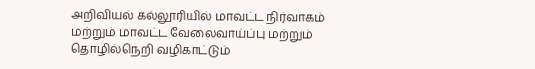அறிவியல் கல்லூரியில் மாவட்ட நிர்வாகம் மற்றும் மாவட்ட வேலைவாய்ப்பு மற்றும் தொழில்நெறி வழிகாட்டும்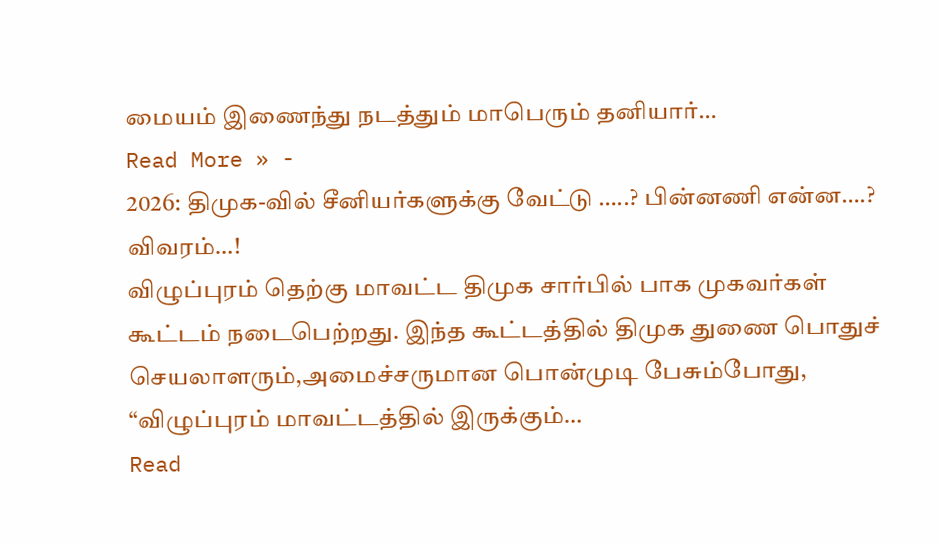மையம் இணைந்து நடத்தும் மாபெரும் தனியார்…
Read More » -
2026: திமுக-வில் சீனியர்களுக்கு வேட்டு …..? பின்னணி என்ன….? விவரம்…!
விழுப்புரம் தெற்கு மாவட்ட திமுக சார்பில் பாக முகவர்கள் கூட்டம் நடைபெற்றது. இந்த கூட்டத்தில் திமுக துணை பொதுச் செயலாளரும்,அமைச்சருமான பொன்முடி பேசும்போது, “விழுப்புரம் மாவட்டத்தில் இருக்கும்…
Read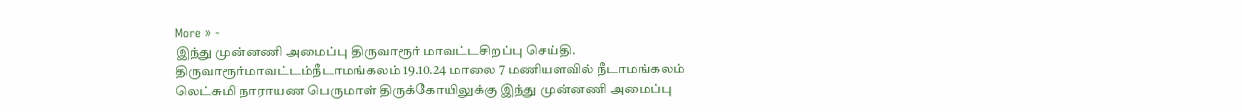More » -
இந்து முன்னணி அமைப்பு திருவாரூர் மாவட்டசிறப்பு செய்தி.
திருவாரூர்மாவட்டம்நீடாமங்கலம் 19.10.24 மாலை 7 மணியளவில் நீடாமங்கலம் லெட்சுமி நாராயண பெருமாள் திருக்கோயிலுக்கு இந்து முன்னணி அமைப்பு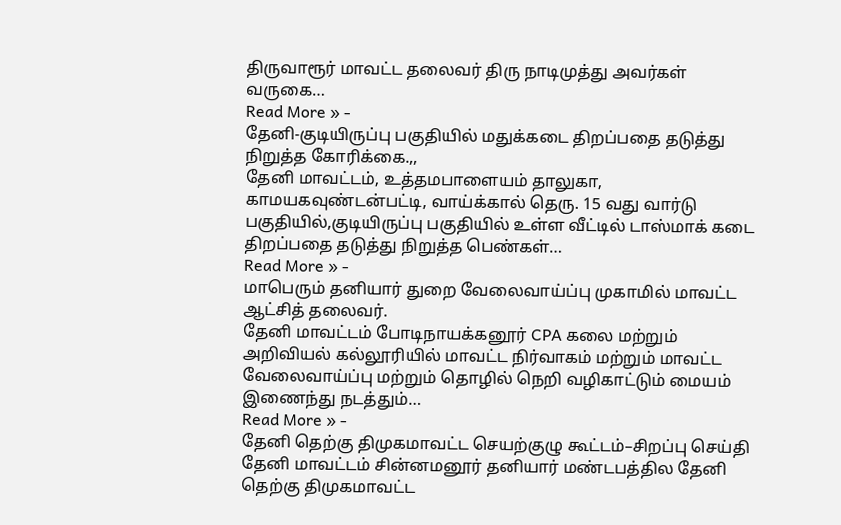திருவாரூர் மாவட்ட தலைவர் திரு நாடிமுத்து அவர்கள் வருகை…
Read More » -
தேனி-குடியிருப்பு பகுதியில் மதுக்கடை திறப்பதை தடுத்து நிறுத்த கோரிக்கை.,,
தேனி மாவட்டம், உத்தமபாளையம் தாலுகா, காமயகவுண்டன்பட்டி, வாய்க்கால் தெரு. 15 வது வார்டு பகுதியில்,குடியிருப்பு பகுதியில் உள்ள வீட்டில் டாஸ்மாக் கடை திறப்பதை தடுத்து நிறுத்த பெண்கள்…
Read More » -
மாபெரும் தனியார் துறை வேலைவாய்ப்பு முகாமில் மாவட்ட ஆட்சித் தலைவர்.
தேனி மாவட்டம் போடிநாயக்கனூர் CPA கலை மற்றும் அறிவியல் கல்லூரியில் மாவட்ட நிர்வாகம் மற்றும் மாவட்ட வேலைவாய்ப்பு மற்றும் தொழில் நெறி வழிகாட்டும் மையம் இணைந்து நடத்தும்…
Read More » -
தேனி தெற்கு திமுகமாவட்ட செயற்குழு கூட்டம்–சிறப்பு செய்தி
தேனி மாவட்டம் சின்னமனூர் தனியார் மண்டபத்தில தேனி தெற்கு திமுகமாவட்ட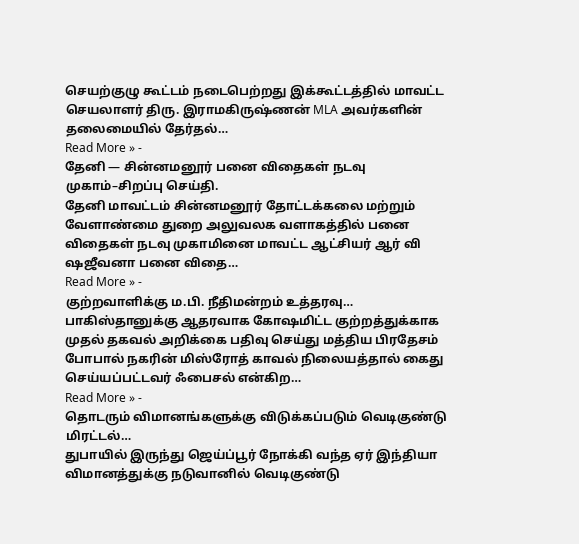செயற்குழு கூட்டம் நடைபெற்றது இக்கூட்டத்தில் மாவட்ட செயலாளர் திரு. இராமகிருஷ்ணன் MLA அவர்களின் தலைமையில் தேர்தல்…
Read More » -
தேனி — சின்னமனூர் பனை விதைகள் நடவு முகாம்–சிறப்பு செய்தி.
தேனி மாவட்டம் சின்னமனூர் தோட்டக்கலை மற்றும் வேளாண்மை துறை அலுவலக வளாகத்தில் பனை விதைகள் நடவு முகாமினை மாவட்ட ஆட்சியர் ஆர் வி ஷஜீவனா பனை விதை…
Read More » -
குற்றவாளிக்கு ம.பி. நீதிமன்றம் உத்தரவு…
பாகிஸ்தானுக்கு ஆதரவாக கோஷமிட்ட குற்றத்துக்காக முதல் தகவல் அறிக்கை பதிவு செய்து மத்திய பிரதேசம் போபால் நகரின் மிஸ்ரோத் காவல் நிலையத்தால் கைது செய்யப்பட்டவர் ஃபைசல் என்கிற…
Read More » -
தொடரும் விமானங்களுக்கு விடுக்கப்படும் வெடிகுண்டு மிரட்டல்…
துபாயில் இருந்து ஜெய்ப்பூர் நோக்கி வந்த ஏர் இந்தியா விமானத்துக்கு நடுவானில் வெடிகுண்டு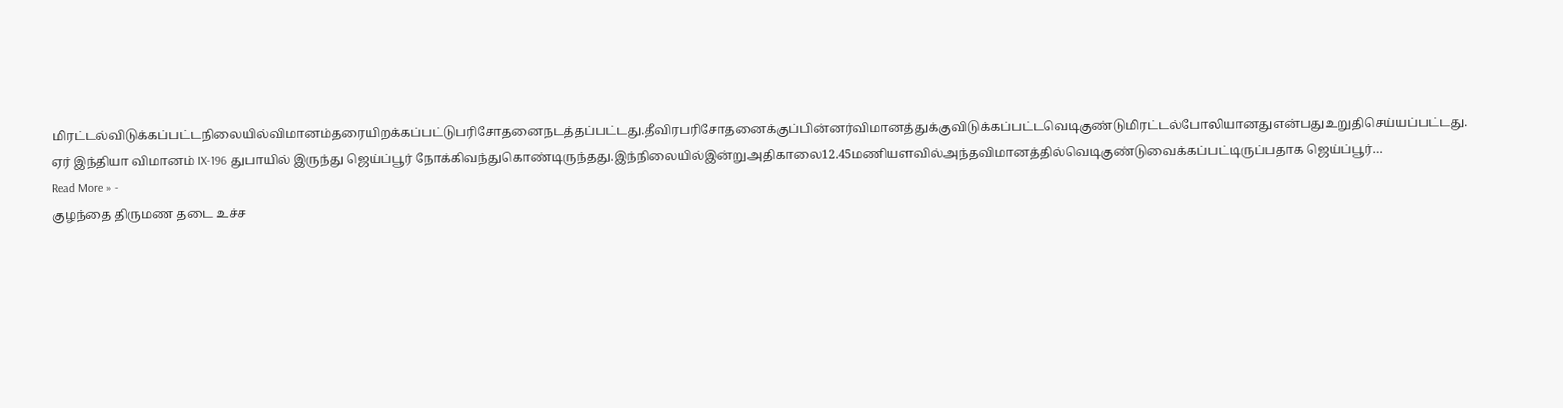மிரட்டல்விடுக்கப்பட்டநிலையில்விமானம்தரையிறக்கப்பட்டுபரிசோதனைநடத்தப்பட்டது.தீவிரபரிசோதனைக்குப்பின்னர்விமானத்துக்குவிடுக்கப்பட்டவெடிகுண்டுமிரட்டல்போலியானதுஎன்பதுஉறுதிசெய்யப்பட்டது. ஏர் இந்தியா விமானம் IX-196 துபாயில் இருந்து ஜெய்ப்பூர் நோக்கிவந்துகொண்டிருந்தது.இந்நிலையில்இன்றுஅதிகாலை12.45மணியளவில்அந்தவிமானத்தில்வெடிகுண்டுவைக்கப்பட்டிருப்பதாக ஜெய்ப்பூர்…
Read More » -
குழந்தை திருமண தடை உச்ச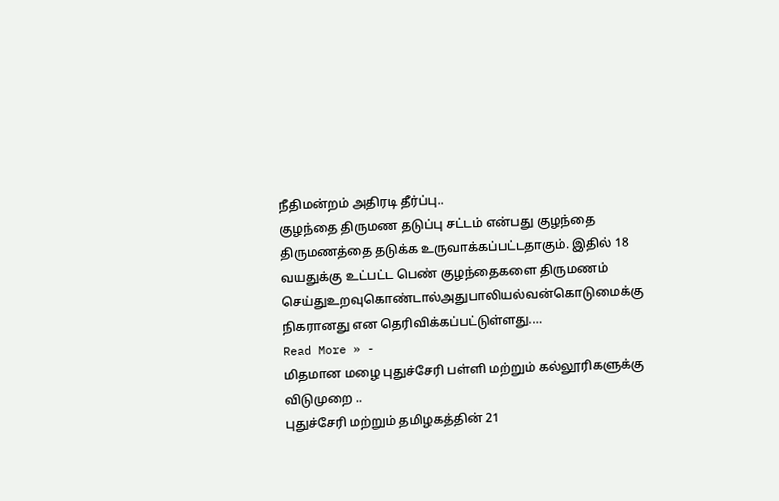நீதிமன்றம் அதிரடி தீர்ப்பு..
குழந்தை திருமண தடுப்பு சட்டம் என்பது குழந்தை திருமணத்தை தடுக்க உருவாக்கப்பட்டதாகும். இதில் 18 வயதுக்கு உட்பட்ட பெண் குழந்தைகளை திருமணம் செய்துஉறவுகொண்டால்அதுபாலியல்வன்கொடுமைக்கு நிகரானது என தெரிவிக்கப்பட்டுள்ளது.…
Read More » -
மிதமான மழை புதுச்சேரி பள்ளி மற்றும் கல்லூரிகளுக்கு விடுமுறை ..
புதுச்சேரி மற்றும் தமிழகத்தின் 21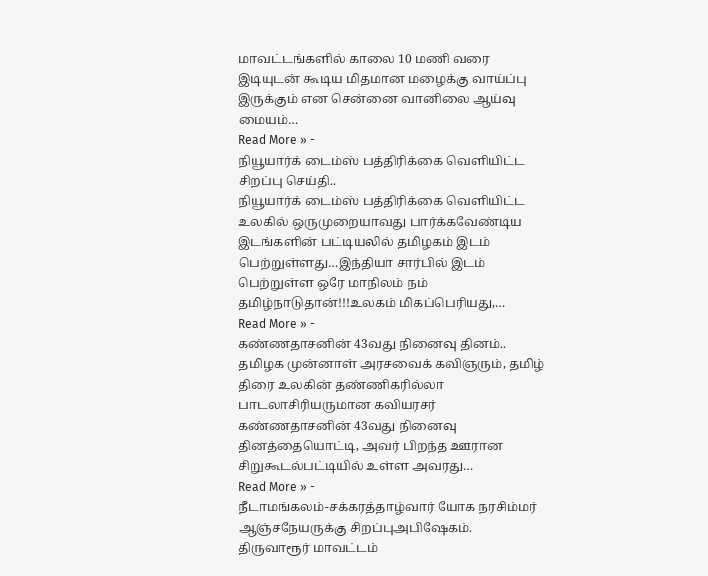மாவட்டங்களில் காலை 10 மணி வரை இடியுடன் கூடிய மிதமான மழைக்கு வாய்ப்பு இருக்கும் என சென்னை வானிலை ஆய்வு மையம்…
Read More » -
நியூயார்க் டைம்ஸ் பத்திரிக்கை வெளியிட்ட சிறப்பு செய்தி..
நியூயார்க் டைம்ஸ் பத்திரிக்கை வெளியிட்ட உலகில் ஒருமுறையாவது பார்க்கவேண்டிய இடங்களின் பட்டியலில் தமிழகம் இடம் பெற்றுள்ளது…இந்தியா சார்பில் இடம் பெற்றுள்ள ஒரே மாநிலம் நம் தமிழ்நாடுதான்!!!உலகம் மிகப்பெரியது,…
Read More » -
கண்ணதாசனின் 43வது நினைவு தினம்..
தமிழக முன்னாள் அரசவைக் கவிஞரும், தமிழ் திரை உலகின் தண்ணிகரில்லா பாடலாசிரியருமான கவியரசர் கண்ணதாசனின் 43வது நினைவு தினத்தையொட்டி, அவர் பிறந்த ஊரான சிறுகூடல்பட்டியில் உள்ள அவரது…
Read More » -
நீடாமங்கலம்-சக்கரத்தாழ்வார் யோக நரசிம்மர் ஆஞ்சநேயருக்கு சிறப்புஅபிஷேகம்.
திருவாரூர் மாவட்டம்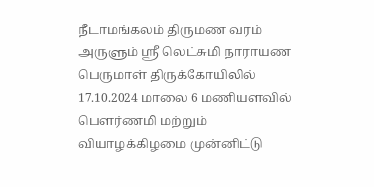நீடாமங்கலம் திருமண வரம் அருளும் ஶ்ரீ லெட்சுமி நாராயண பெருமாள் திருக்கோயிலில் 17.10.2024 மாலை 6 மணியளவில் பௌர்ணமி மற்றும் வியாழக்கிழமை முன்னிட்டு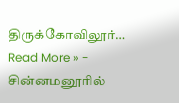திருக்கோவிலூர்…
Read More » -
சின்னமனூரில்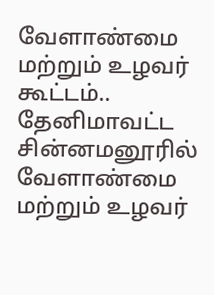வேளாண்மை மற்றும் உழவர் கூட்டம்..
தேனிமாவட்ட சின்னமனூரில் வேளாண்மை மற்றும் உழவர்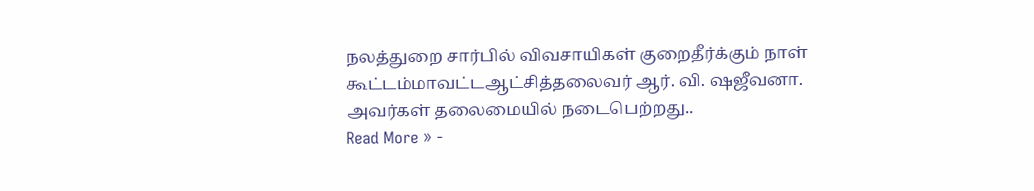நலத்துறை சார்பில் விவசாயிகள் குறைதீர்க்கும் நாள் கூட்டம்மாவட்டஆட்சித்தலைவர் ஆர். வி. ஷஜீவனா. அவர்கள் தலைமையில் நடைபெற்றது..
Read More » -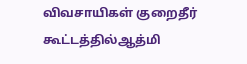விவசாயிகள் குறைதீர் கூட்டத்தில்ஆத்மி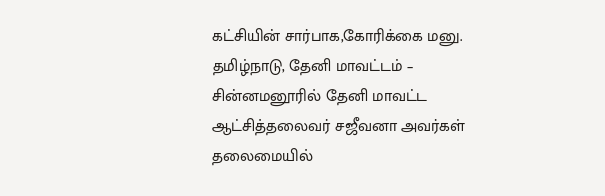கட்சியின் சார்பாக,கோரிக்கை மனு.
தமிழ்நாடு, தேனி மாவட்டம் – சின்னமனூரில் தேனி மாவட்ட ஆட்சித்தலைவர் சஜீவனா அவர்கள் தலைமையில்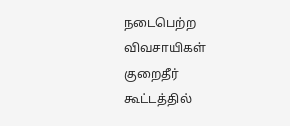நடைபெற்ற விவசாயிகள் குறைதீர் கூட்டத்தில்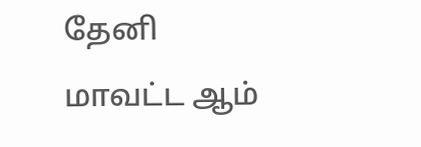தேனி மாவட்ட ஆம்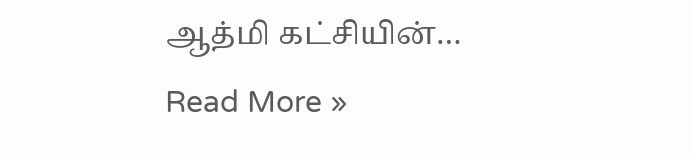ஆத்மி கட்சியின்…
Read More »